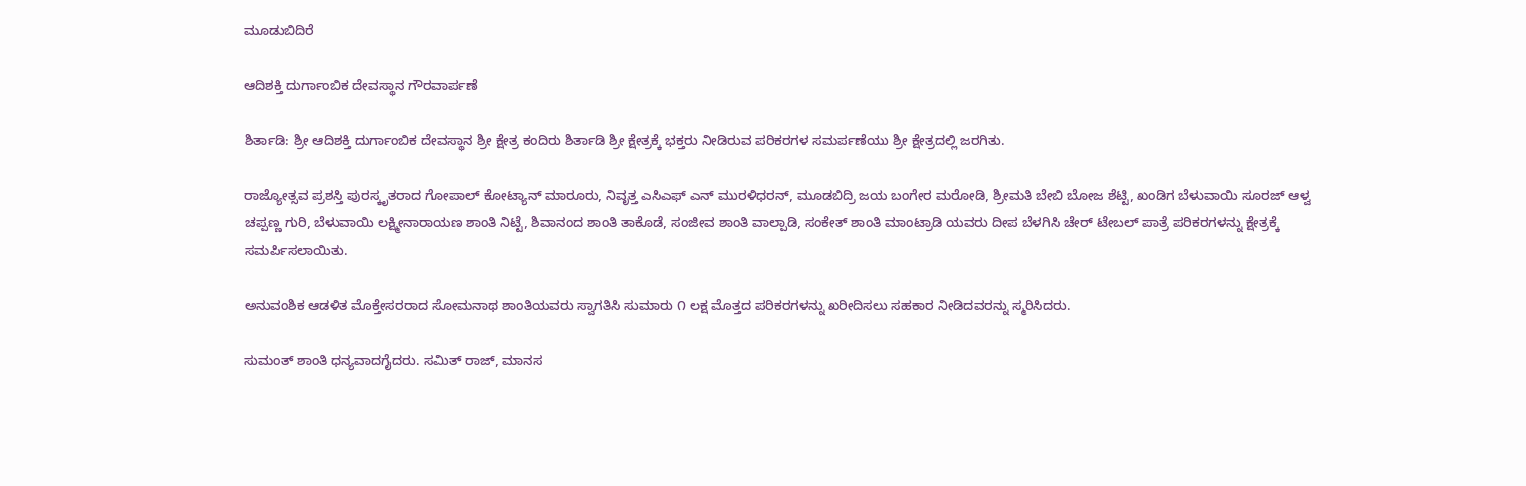ಮೂಡುಬಿದಿರೆ

ಆದಿಶಕ್ತಿ ದುರ್ಗಾಂಬಿಕ ದೇವಸ್ಥಾನ ಗೌರವಾರ್ಪಣೆ

ಶಿರ್ತಾಡಿ: ಶ್ರೀ ಆದಿಶಕ್ತಿ ದುರ್ಗಾಂಬಿಕ ದೇವಸ್ಥಾನ ಶ್ರೀ ಕ್ಷೇತ್ರ ಕಂದಿರು ಶಿರ್ತಾಡಿ ಶ್ರೀ ಕ್ಷೇತ್ರಕ್ಕೆ ಭಕ್ತರು ನೀಡಿರುವ ಪರಿಕರಗಳ ಸಮರ್ಪಣೆಯು ಶ್ರೀ ಕ್ಷೇತ್ರದಲ್ಲಿ ಜರಗಿತು.

ರಾಜ್ಯೋತ್ಸವ ಪ್ರಶಸ್ತಿ ಪುರಸ್ಕೃತರಾದ ಗೋಪಾಲ್ ಕೋಟ್ಯಾನ್ ಮಾರೂರು, ನಿವೃತ್ತ ಎಸಿಎಫ್ ಎನ್ ಮುರಳಿಧರನ್, ಮೂಡಬಿದ್ರಿ ಜಯ ಬಂಗೇರ ಮರೋಡಿ, ಶ್ರೀಮತಿ ಬೇಬಿ ಬೋಜ ಶೆಟ್ಟಿ, ಖಂಡಿಗ ಬೆಳುವಾಯಿ ಸೂರಜ್ ಆಳ್ವ ಚಪ್ಪಣ್ಣ ಗುರಿ, ಬೆಳುವಾಯಿ ಲಕ್ಷ್ಮೀನಾರಾಯಣ ಶಾಂತಿ ನಿಟ್ಟೆ, ಶಿವಾನಂದ ಶಾಂತಿ ತಾಕೊಡೆ, ಸಂಜೀವ ಶಾಂತಿ ವಾಲ್ಪಾಡಿ, ಸಂಕೇತ್ ಶಾಂತಿ ಮಾಂಟ್ರಾಡಿ ಯವರು ದೀಪ ಬೆಳಗಿಸಿ ಚೇರ್ ಟೇಬಲ್ ಪಾತ್ರೆ ಪರಿಕರಗಳನ್ನು ಕ್ಷೇತ್ರಕ್ಕೆ ಸಮರ್ಪಿಸಲಾಯಿತು.

ಅನುವಂಶಿಕ ಆಡಳಿತ ಮೊಕ್ತೇಸರರಾದ ಸೋಮನಾಥ ಶಾಂತಿಯವರು ಸ್ವಾಗತಿಸಿ ಸುಮಾರು ೧ ಲಕ್ಷ ಮೊತ್ತದ ಪರಿಕರಗಳನ್ನು ಖರೀದಿಸಲು ಸಹಕಾರ ನೀಡಿದವರನ್ನು ಸ್ಮರಿಸಿದರು.

ಸುಮಂತ್ ಶಾಂತಿ ಧನ್ಯವಾದಗೈದರು. ಸಮಿತ್ ರಾಜ್, ಮಾನಸ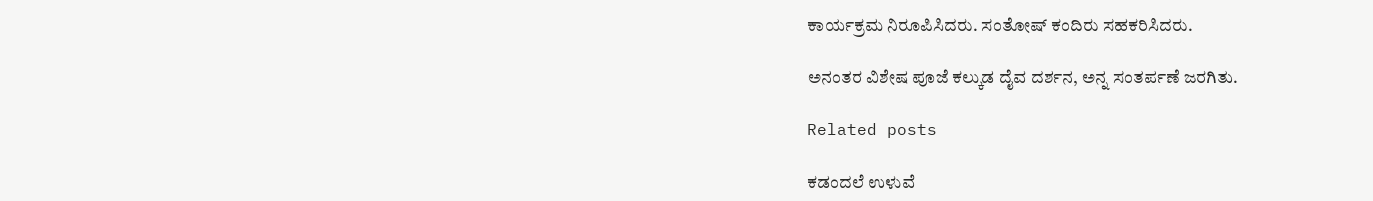ಕಾರ್ಯಕ್ರಮ ನಿರೂಪಿಸಿದರು. ಸಂತೋಷ್ ಕಂದಿರು ಸಹಕರಿಸಿದರು.

ಅನಂತರ ವಿಶೇಷ ಪೂಜೆ ಕಲ್ಕುಡ ದೈವ ದರ್ಶನ, ಅನ್ನ ಸಂತರ್ಪಣೆ ಜರಗಿತು.

Related posts

ಕಡಂದಲೆ ಉಳುವೆ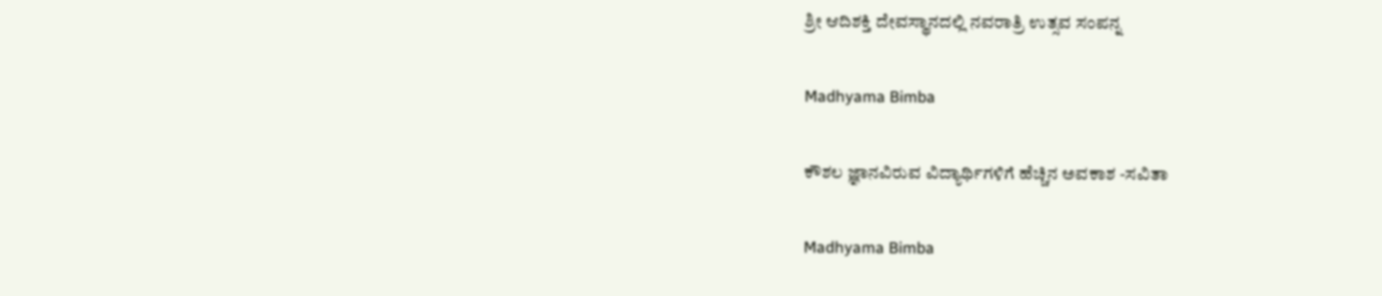ಶ್ರೀ ಆದಿಶಕ್ತಿ ದೇವಸ್ಥಾನದಲ್ಲಿ ನವರಾತ್ರಿ ಉತ್ಸವ ಸಂಪನ್ನ

Madhyama Bimba

ಕೌಶಲ ಜ್ಞಾನವಿರುವ ವಿದ್ಯಾರ್ಥಿಗಳಿಗೆ ಹೆಚ್ಚಿನ ಅವಕಾಶ -ಸವಿತಾ

Madhyama Bimba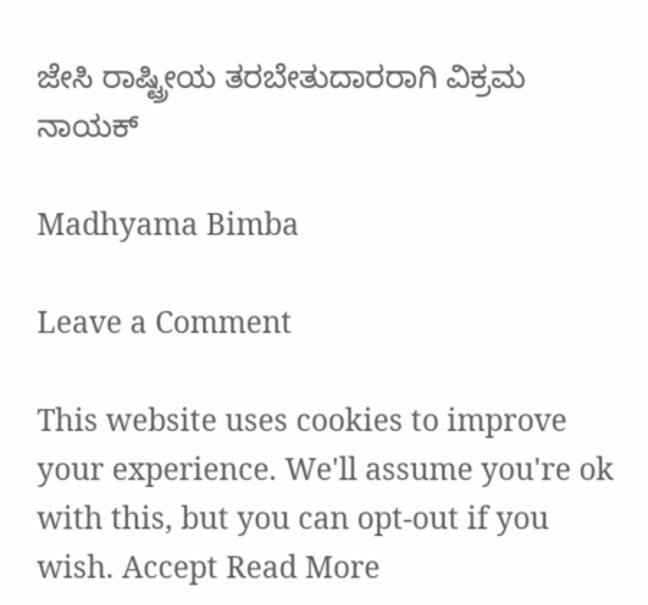ಜೇಸಿ ರಾಷ್ಟ್ರೀಯ ತರಬೇತುದಾರರಾಗಿ ವಿಕ್ರಮ ನಾಯಕ್

Madhyama Bimba

Leave a Comment

This website uses cookies to improve your experience. We'll assume you're ok with this, but you can opt-out if you wish. Accept Read More